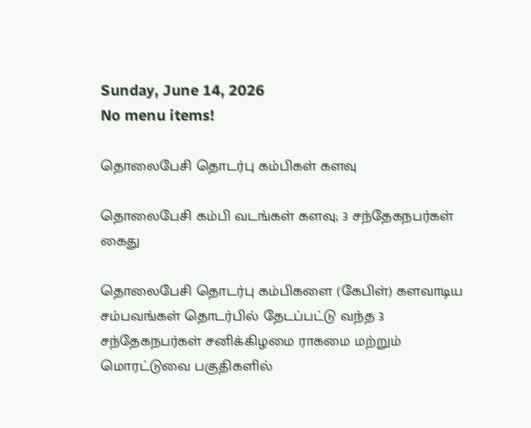Sunday, June 14, 2026
No menu items!

தொலைபேசி தொடர்பு கம்பிகள் களவு

தொலைபேசி கம்பி வடங்கள் களவு; 3 சந்தேகநபர்கள் கைது

தொலைபேசி தொடர்பு கம்பிகளை (கேபிள்) களவாடிய சம்பவங்கள் தொடர்பில் தேடப்பட்டு வந்த 3 சந்தேகநபர்கள் சனிக்கிழமை ராகமை மற்றும் மொரட்டுவை பகுதிகளில்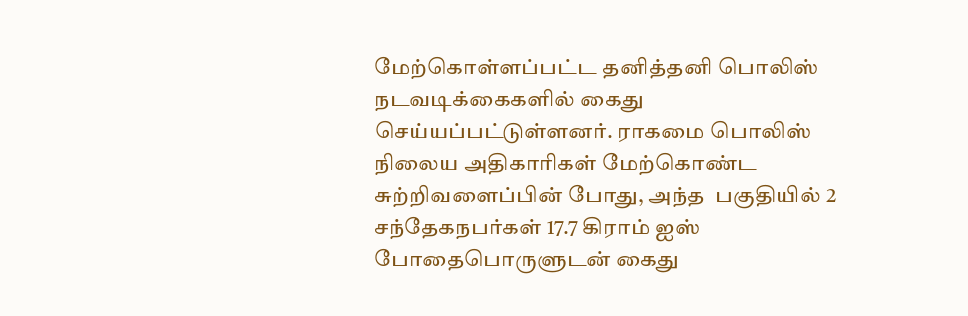மேற்கொள்ளப்பட்ட தனித்தனி பொலிஸ் நடவடிக்கைகளில் கைது செய்யப்பட்டுள்ளனர். ராகமை பொலிஸ் நிலைய அதிகாரிகள் மேற்கொண்ட சுற்றிவளைப்பின் போது, அந்த  பகுதியில் 2 சந்தேகநபர்கள் 17.7 கிராம் ஐஸ் போதைபொருளுடன் கைது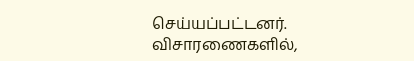செய்யப்பட்டனர். விசாரணைகளில்,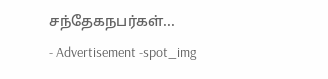சந்தேகநபர்கள்...
- Advertisement -spot_img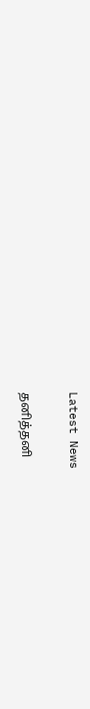Latest News

தனித்தனி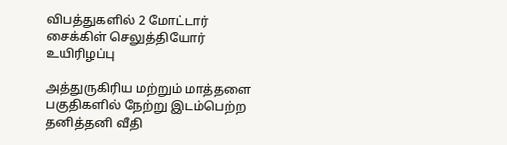விபத்துகளில் 2 மோட்டார் சைக்கிள் செலுத்தியோர் உயிரிழப்பு

அத்துருகிரிய மற்றும் மாத்தளை பகுதிகளில் நேற்று இடம்பெற்ற தனித்தனி வீதி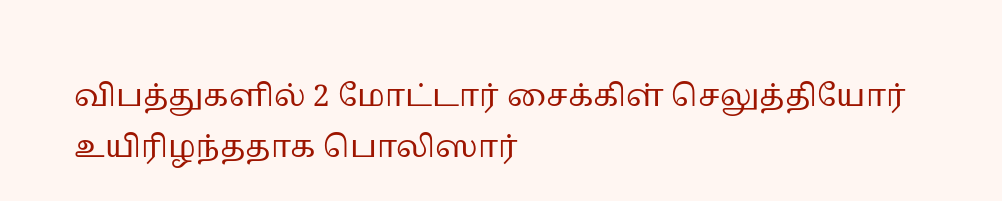விபத்துகளில் 2 மோட்டார் சைக்கிள் செலுத்தியோர் உயிரிழந்ததாக பொலிஸார்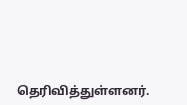தெரிவித்துள்ளனர்.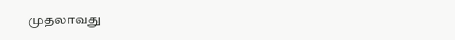முதலாவது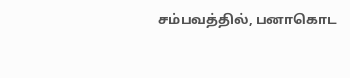சம்பவத்தில், பனாகொட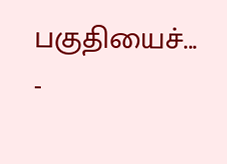பகுதியைச்...
-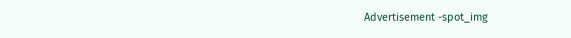Advertisement -spot_img